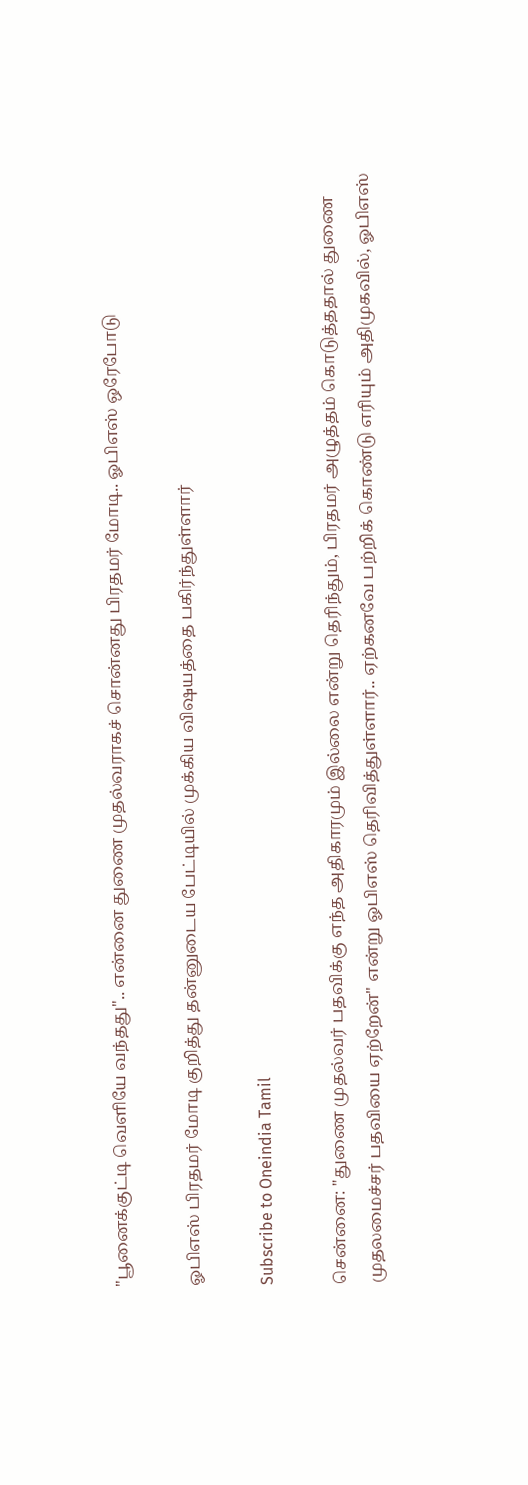"பூனைக்குட்டி வெளியே வந்தது".. என்னை துணை முதல்வராகச் சொன்னது பிரதமர் மோடி.. ஓபிஎஸ் ஒரேபோடு

ஓபிஎஸ் பிரதமர் மோடி குறித்து தன்னுடைய பேட்டியில் முக்கிய விஷயத்தை பகிர்ந்துள்ளார்

Subscribe to Oneindia Tamil

சென்னை: "துணை முதல்வர் பதவிக்கு எந்த அதிகாரமும் இல்லை என்று தெரிந்தும், பிரதமர் அழுத்தம் கொடுத்ததால் துணை முதலமைச்சர் பதவியை ஏற்றேன்" என்று ஓபிஎஸ் தெரிவித்துள்ளார்.. ஏற்கனவே பற்றிக் கொண்டு எரியும் அதிமுகவில், ஓபிஎஸ்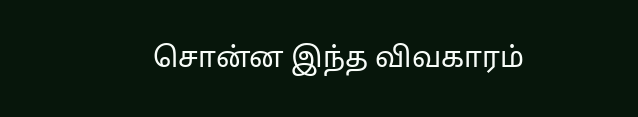சொன்ன இந்த விவகாரம்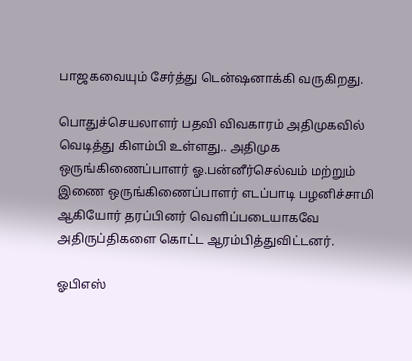பாஜகவையும் சேர்த்து டென்ஷனாக்கி வருகிறது.

பொதுச்செயலாளர் பதவி விவகாரம் அதிமுகவில் வெடித்து கிளம்பி உள்ளது.. அதிமுக ஒருங்கிணைப்பாளர் ஓ.பன்னீர்செல்வம் மற்றும் இணை ஒருங்கிணைப்பாளர் எடப்பாடி பழனிச்சாமி ஆகியோர் தரப்பினர் வெளிப்படையாகவே அதிருப்திகளை கொட்ட ஆரம்பித்துவிட்டனர்.

ஓபிஎஸ்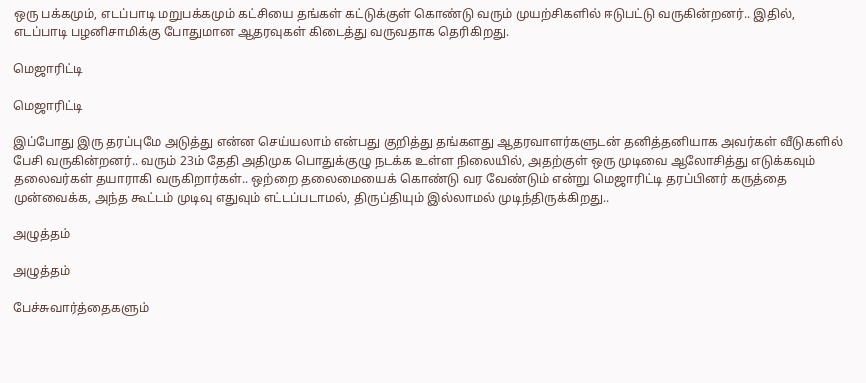ஒரு பக்கமும், எடப்பாடி மறுபக்கமும் கட்சியை தங்கள் கட்டுக்குள் கொண்டு வரும் முயற்சிகளில் ஈடுபட்டு வருகின்றனர்.. இதில், எடப்பாடி பழனிசாமிக்கு போதுமான ஆதரவுகள் கிடைத்து வருவதாக தெரிகிறது.

மெஜாரிட்டி

மெஜாரிட்டி

இப்போது இரு தரப்புமே அடுத்து என்ன செய்யலாம் என்பது குறித்து தங்களது ஆதரவாளர்களுடன் தனித்தனியாக அவர்கள் வீடுகளில் பேசி வருகின்றனர்.. வரும் 23ம் தேதி அதிமுக பொதுக்குழு நடக்க உள்ள நிலையில், அதற்குள் ஒரு முடிவை ஆலோசித்து எடுக்கவும் தலைவர்கள் தயாராகி வருகிறார்கள்.. ஒற்றை தலைமையைக் கொண்டு வர வேண்டும் என்று மெஜாரிட்டி தரப்பினர் கருத்தை முன்வைக்க, அந்த கூட்டம் முடிவு எதுவும் எட்டப்படாமல், திருப்தியும் இல்லாமல் முடிந்திருக்கிறது..

அழுத்தம்

அழுத்தம்

பேச்சுவார்த்தைகளும்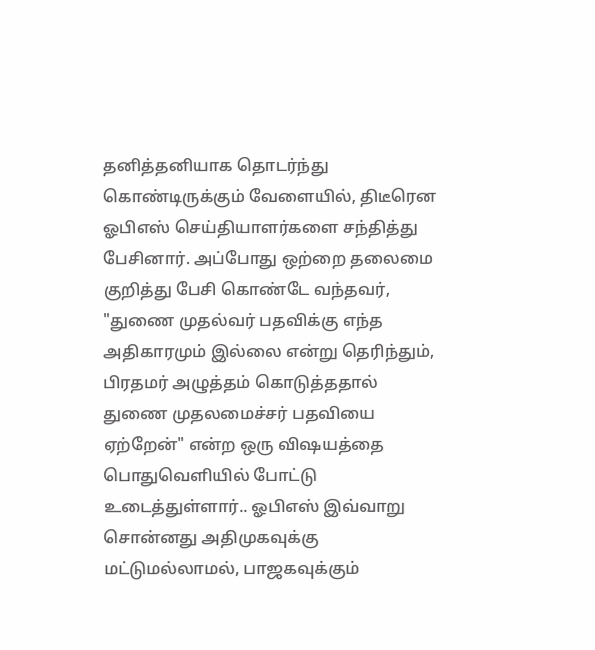தனித்தனியாக தொடர்ந்து கொண்டிருக்கும் வேளையில், திடீரென ஓபிஎஸ் செய்தியாளர்களை சந்தித்து பேசினார். அப்போது ஒற்றை தலைமை குறித்து பேசி கொண்டே வந்தவர், "துணை முதல்வர் பதவிக்கு எந்த அதிகாரமும் இல்லை என்று தெரிந்தும், பிரதமர் அழுத்தம் கொடுத்ததால் துணை முதலமைச்சர் பதவியை ஏற்றேன்" என்ற ஒரு விஷயத்தை பொதுவெளியில் போட்டு உடைத்துள்ளார்.. ஓபிஎஸ் இவ்வாறு சொன்னது அதிமுகவுக்கு மட்டுமல்லாமல், பாஜகவுக்கும்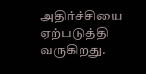அதிர்ச்சியை ஏற்படுத்தி வருகிறது.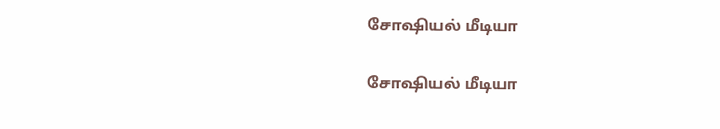சோஷியல் மீடியா

சோஷியல் மீடியா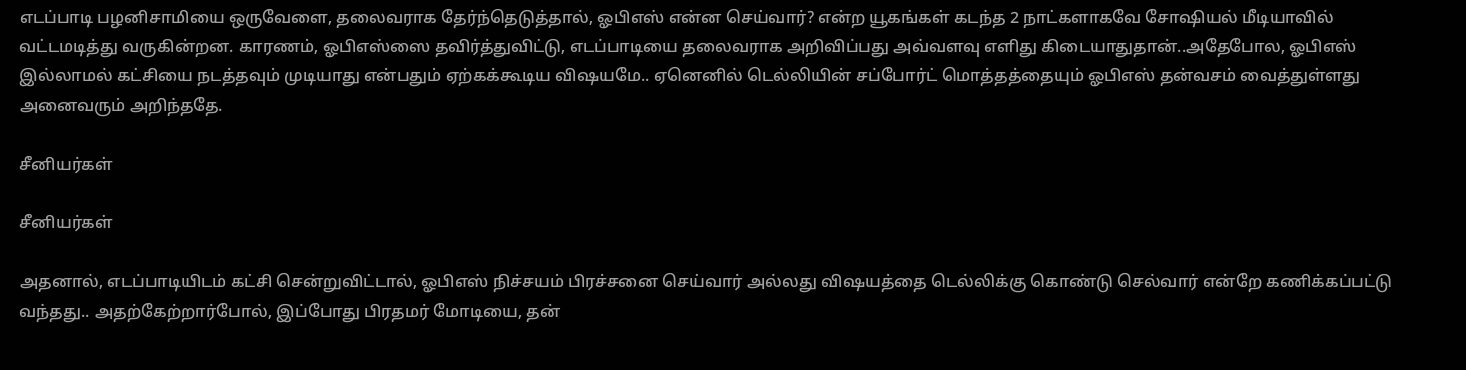எடப்பாடி பழனிசாமியை ஒருவேளை, தலைவராக தேர்ந்தெடுத்தால், ஓபிஎஸ் என்ன செய்வார்? என்ற யூகங்கள் கடந்த 2 நாட்களாகவே சோஷியல் மீடியாவில் வட்டமடித்து வருகின்றன. காரணம், ஓபிஎஸ்ஸை தவிர்த்துவிட்டு, எடப்பாடியை தலைவராக அறிவிப்பது அவ்வளவு எளிது கிடையாதுதான்..அதேபோல, ஓபிஎஸ் இல்லாமல் கட்சியை நடத்தவும் முடியாது என்பதும் ஏற்கக்கூடிய விஷயமே.. ஏனெனில் டெல்லியின் சப்போர்ட் மொத்தத்தையும் ஓபிஎஸ் தன்வசம் வைத்துள்ளது அனைவரும் அறிந்ததே.

சீனியர்கள்

சீனியர்கள்

அதனால், எடப்பாடியிடம் கட்சி சென்றுவிட்டால், ஓபிஎஸ் நிச்சயம் பிரச்சனை செய்வார் அல்லது விஷயத்தை டெல்லிக்கு கொண்டு செல்வார் என்றே கணிக்கப்பட்டு வந்தது.. அதற்கேற்றார்போல், இப்போது பிரதமர் மோடியை, தன்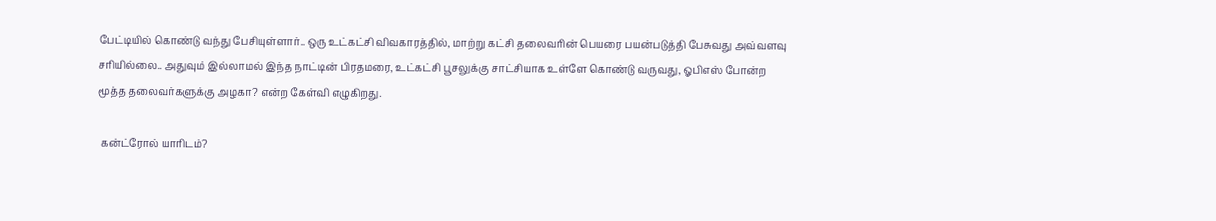பேட்டியில் கொண்டு வந்து பேசியுள்ளார்.. ஒரு உட்கட்சி விவகாரத்தில், மாற்று கட்சி தலைவரின் பெயரை பயன்படுத்தி பேசுவது அவ்வளவு சரியில்லை.. அதுவும் இல்லாமல் இந்த நாட்டின் பிரதமரை, உட்கட்சி பூசலுக்கு சாட்சியாக உள்ளே கொண்டு வருவது, ஓபிஎஸ் போன்ற மூத்த தலைவர்களுக்கு அழகா? என்ற கேள்வி எழுகிறது.

 கன்ட்ரோல் யாரிடம்?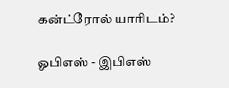கன்ட்ரோல் யாரிடம்?

ஓபிஎஸ் - இபிஎஸ்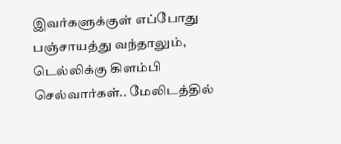இவர்களுக்குள் எப்போது பஞ்சாயத்து வந்தாலும், டெல்லிக்கு கிளம்பி செல்வார்கள்.. மேலிடத்தில்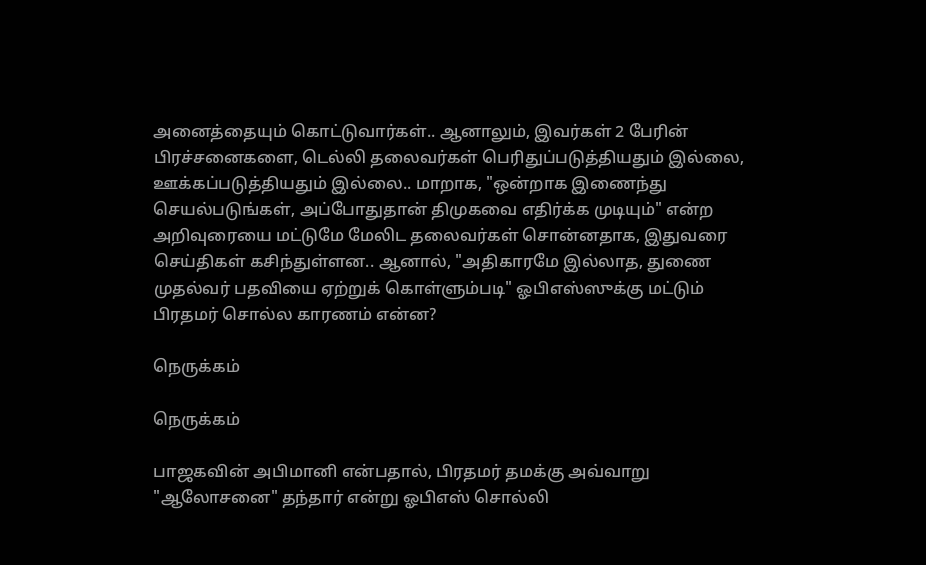அனைத்தையும் கொட்டுவார்கள்.. ஆனாலும், இவர்கள் 2 பேரின் பிரச்சனைகளை, டெல்லி தலைவர்கள் பெரிதுப்படுத்தியதும் இல்லை, ஊக்கப்படுத்தியதும் இல்லை.. மாறாக, "ஒன்றாக இணைந்து செயல்படுங்கள், அப்போதுதான் திமுகவை எதிர்க்க முடியும்" என்ற அறிவுரையை மட்டுமே மேலிட தலைவர்கள் சொன்னதாக, இதுவரை செய்திகள் கசிந்துள்ளன.. ஆனால், "அதிகாரமே இல்லாத, துணை முதல்வர் பதவியை ஏற்றுக் கொள்ளும்படி" ஓபிஎஸ்ஸுக்கு மட்டும் பிரதமர் சொல்ல காரணம் என்ன?

நெருக்கம்

நெருக்கம்

பாஜகவின் அபிமானி என்பதால், பிரதமர் தமக்கு அவ்வாறு "ஆலோசனை" தந்தார் என்று ஓபிஎஸ் சொல்லி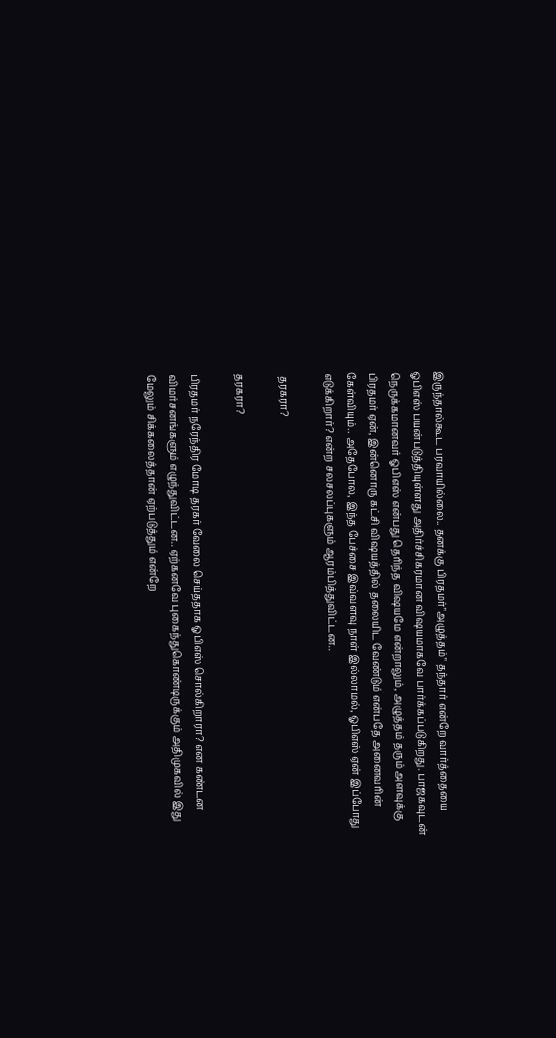இருந்தால்கூட பரவாயில்லை.. தனக்கு பிரதமர்"அழுத்தம்" தந்தார் என்றே வார்த்தையை ஓபிஎஸ் பயன்படுத்தியுள்ளது அதிர்ச்சிகரமான விஷயமாகவே பார்க்கப்படுகிறது. பாஜகவுடன் நெருக்கமானவர் ஓபிஎஸ் என்பது தெரிந்த விஷயமே என்றாலும், அழுத்தம் தரும் அளவுக்கு பிரதமர் ஏன், இன்னொரு கட்சி விஷயத்தில் தலையிட வேண்டும் என்பதே அனைவரின் கேள்வியும்.. அதேபோல, இந்த பேச்சை இவ்வளவு நாள் இல்லாமல், ஓபிஎஸ் ஏன் இப்போது எடுக்கிறார்? என்ற சலசலப்புகளும் ஆரம்பித்துவிட்டன..

 தரகரா?

தரகரா?

பிரதமர் நரேந்திர மோடி தரகர் வேலை செய்ததாக ஓபிஎஸ் சொல்கிறாரா? என கண்டன விமர்சனங்களும் எழுந்துவிட்டன.. ஏற்கனவே புகைந்துகொண்டிருக்கும் அதிமுகவில் இது மேலும் சிக்கலைத்தான் ஏற்படுத்தும் என்றே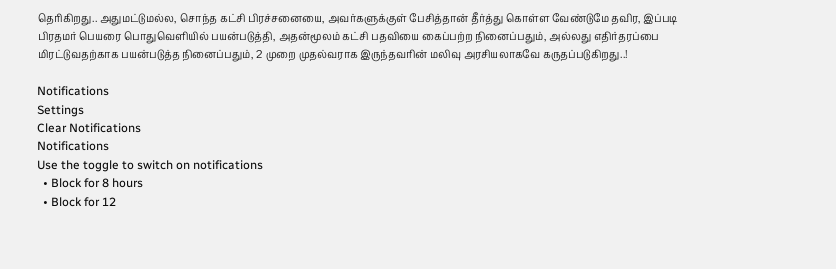தெரிகிறது.. அதுமட்டுமல்ல, சொந்த கட்சி பிரச்சனையை, அவர்களுக்குள் பேசித்தான் தீர்த்து கொள்ள வேண்டுமே தவிர, இப்படி பிரதமர் பெயரை பொதுவெளியில் பயன்படுத்தி, அதன்மூலம் கட்சி பதவியை கைப்பற்ற நினைப்பதும், அல்லது எதிர்தரப்பை மிரட்டுவதற்காக பயன்படுத்த நினைப்பதும், 2 முறை முதல்வராக இருந்தவரின் மலிவு அரசியலாகவே கருதப்படுகிறது..!

Notifications
Settings
Clear Notifications
Notifications
Use the toggle to switch on notifications
  • Block for 8 hours
  • Block for 12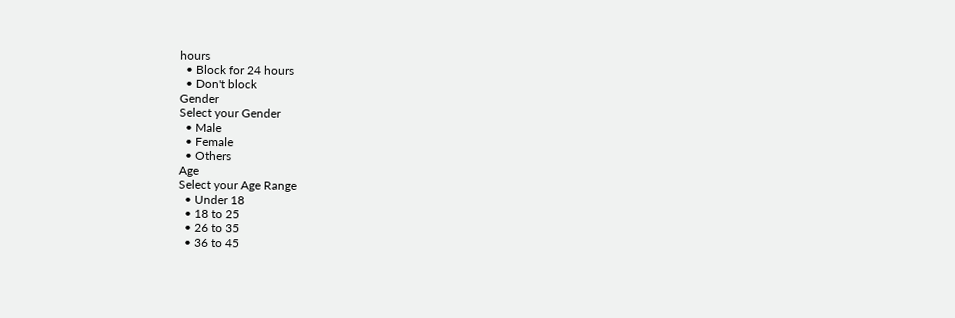hours
  • Block for 24 hours
  • Don't block
Gender
Select your Gender
  • Male
  • Female
  • Others
Age
Select your Age Range
  • Under 18
  • 18 to 25
  • 26 to 35
  • 36 to 45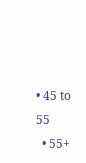• 45 to 55
  • 55+